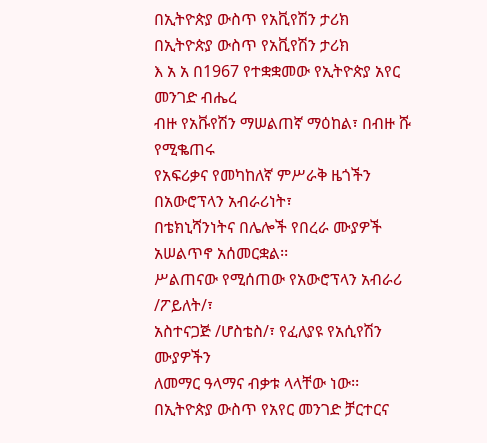በኢትዮጵያ ውስጥ የአቪየሽን ታሪክ
በኢትዮጵያ ውስጥ የአቪየሽን ታሪክ
እ አ አ በ1967 የተቋቋመው የኢትዮጵያ አየር መንገድ ብሔረ
ብዙ የአቩየሽን ማሠልጠኛ ማዕከል፣ በብዙ ሹ የሚቈጠሩ
የአፍሪቃና የመካከለኛ ምሥራቅ ዜጎችን በአውሮፕላን አብራሪነት፣
በቴክኒሻንነትና በሌሎች የበረራ ሙያዎች አሠልጥኖ አሰመርቋል፡፡
ሥልጠናው የሚሰጠው የአውሮፕላን አብራሪ /ፖይለት/፣
አስተናጋጅ /ሆስቴስ/፣ የፈለያዩ የአሲየሽን ሙያዎችን
ለመማር ዓላማና ብቃቱ ላላቸው ነው፡፡
በኢትዮጵያ ውስጥ የአየር መንገድ ቻርተርና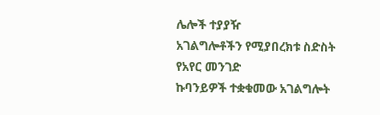ሌሎች ተያያዥ
አገልግሎቶችን የሚያበረክቱ ስድስት የአየር መንገድ
ኩባንይዎች ተቋቁመው አገልግሎት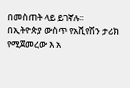በመስጠት ላይ ይገኛሉ፡፡
በኢትዮጵያ ውስጥ የአቪየሽን ታሪክ የሚጀመረው እ አ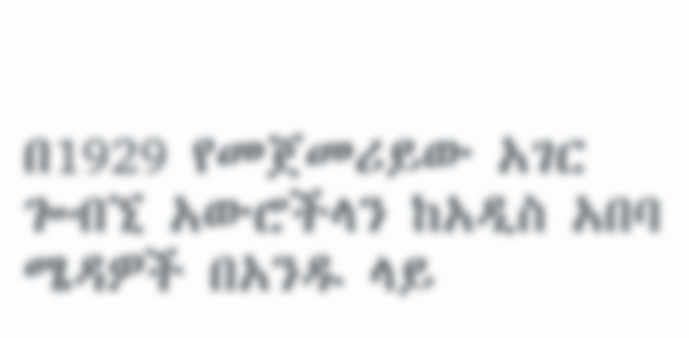በ1929 የመጀመሪይው አገር ጐብኚ አውሮችላን ከአዲስ አበባ
ሜዳዎች በአንዱ ላይ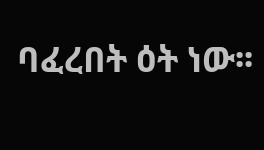ባፈረበት ዕት ነው፡፡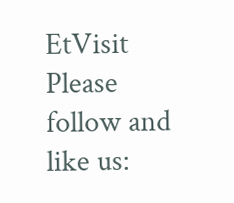EtVisit
Please follow and like us: